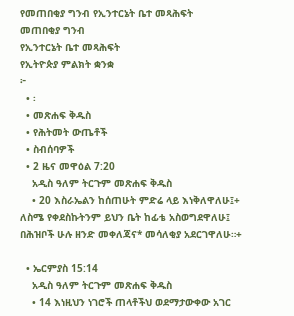የመጠበቂያ ግንብ የኢንተርኔት ቤተ መጻሕፍት
መጠበቂያ ግንብ
የኢንተርኔት ቤተ መጻሕፍት
የኢትዮጵያ ምልክት ቋንቋ
፦
  • ፡
  • መጽሐፍ ቅዱስ
  • የሕትመት ውጤቶች
  • ስብሰባዎች
  • 2 ዜና መዋዕል 7:20
    አዲስ ዓለም ትርጉም መጽሐፍ ቅዱስ
    • 20 እስራኤልን ከሰጠሁት ምድሬ ላይ እነቅለዋለሁ፤+ ለስሜ የቀደስኩትንም ይህን ቤት ከፊቴ አስወግደዋለሁ፤ በሕዝቦች ሁሉ ዘንድ መቀለጃና* መሳለቂያ አደርገዋለሁ።+

  • ኤርምያስ 15:14
    አዲስ ዓለም ትርጉም መጽሐፍ ቅዱስ
    • 14 እነዚህን ነገሮች ጠላቶችህ ወደማታውቀው አገር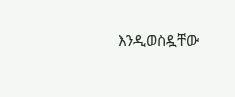እንዲወስዷቸው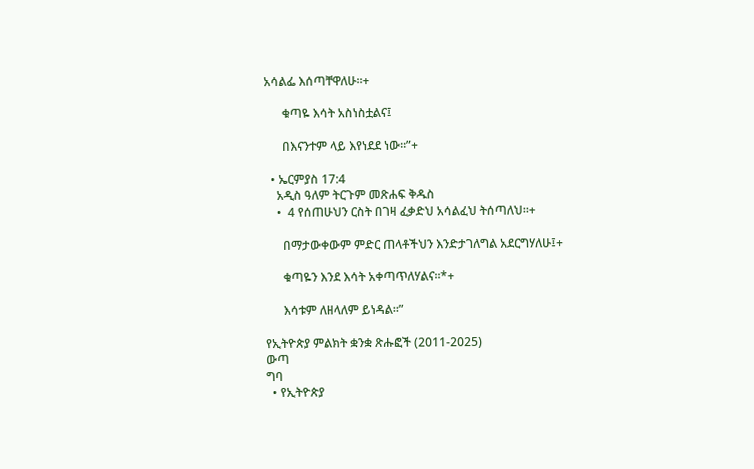አሳልፌ እሰጣቸዋለሁ።+

      ቁጣዬ እሳት አስነስቷልና፤

      በእናንተም ላይ እየነደደ ነው።”+

  • ኤርምያስ 17:4
    አዲስ ዓለም ትርጉም መጽሐፍ ቅዱስ
    •  4 የሰጠሁህን ርስት በገዛ ፈቃድህ አሳልፈህ ትሰጣለህ።+

      በማታውቀውም ምድር ጠላቶችህን እንድታገለግል አደርግሃለሁ፤+

      ቁጣዬን እንደ እሳት አቀጣጥለሃልና።*+

      እሳቱም ለዘላለም ይነዳል።”

የኢትዮጵያ ምልክት ቋንቋ ጽሑፎች (2011-2025)
ውጣ
ግባ
  • የኢትዮጵያ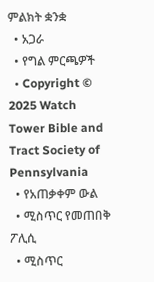ምልክት ቋንቋ
  • አጋራ
  • የግል ምርጫዎች
  • Copyright © 2025 Watch Tower Bible and Tract Society of Pennsylvania
  • የአጠቃቀም ውል
  • ሚስጥር የመጠበቅ ፖሊሲ
  • ሚስጥር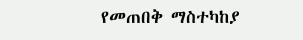የመጠበቅ ማስተካከያ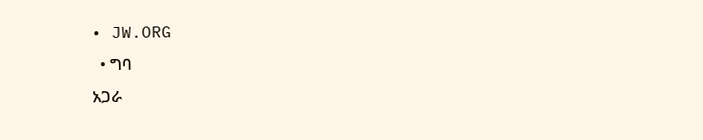• JW.ORG
  • ግባ
አጋራ